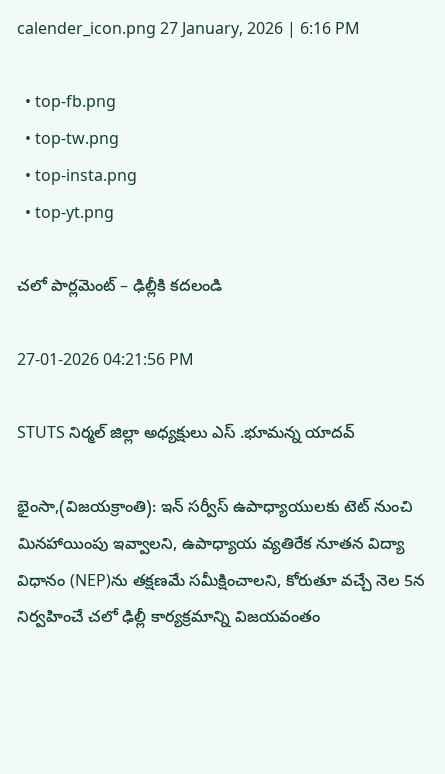calender_icon.png 27 January, 2026 | 6:16 PM

  • top-fb.png
  • top-tw.png
  • top-insta.png
  • top-yt.png

చలో పార్లమెంట్ – ఢిల్లీకి కదలండి

27-01-2026 04:21:56 PM

STUTS నిర్మల్ జిల్లా అధ్యక్షులు ఎస్ .భూమన్న యాదవ్

భైంసా,(విజయక్రాంతి): ఇన్ సర్వీస్ ఉపాధ్యాయులకు టెట్‌ నుంచి మినహాయింపు ఇవ్వాలని, ఉపాధ్యాయ వ్యతిరేక నూతన విద్యా విధానం (NEP)ను తక్షణమే సమీక్షించాలని, కోరుతూ వచ్చే నెల 5న నిర్వహించే చలో ఢిల్లీ కార్యక్రమాన్ని విజయవంతం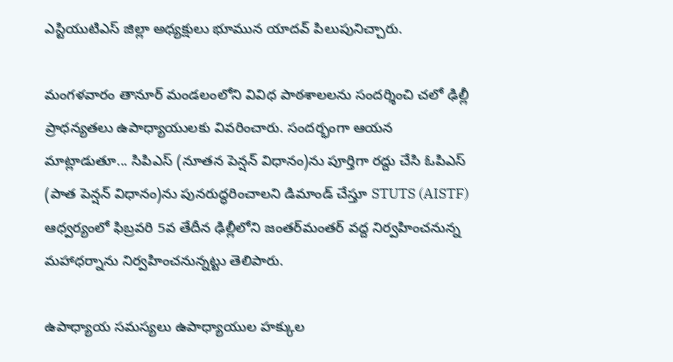ఎస్టియుటిఎస్ జిల్లా అధ్యక్షులు భూమున యాదవ్ పిలుపునిచ్చారు.

మంగళవారం తానూర్ మండలంలోని వివిధ పాఠశాలలను సందర్శించి చలో ఢిల్లీ ప్రాధన్యతలు ఉపాధ్యాయులకు వివరించారు. సందర్భంగా ఆయన మాట్లాడుతూ... సిపిఎస్‌ (నూతన పెన్షన్ విధానం)ను పూర్తిగా రద్దు చేసి ఓపిఎస్‌ (పాత పెన్షన్ విధానం)ను పునరుద్ధరించాలని డిమాండ్‌ చేస్తూ STUTS (AISTF) ఆధ్వర్యంలో ఫిబ్రవరి 5వ తేదీన ఢిల్లీలోని జంతర్‌మంతర్ వద్ద నిర్వహించనున్న మహాధర్నాను నిర్వహించనున్నట్టు తెలిపారు.

ఉపాధ్యాయ సమస్యలు ఉపాధ్యాయుల హక్కుల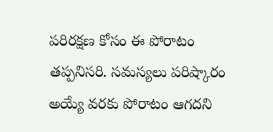పరిరక్షణ కోసం ఈ పోరాటం తప్పనిసరి. సమస్యలు పరిష్కారం అయ్యే వరకు పోరాటం ఆగదని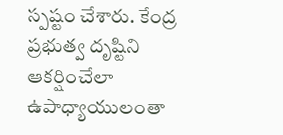స్పష్టం చేశారు. కేంద్ర ప్రభుత్వ దృష్టిని ఆకర్షించేలా ఉపాధ్యాయులంతా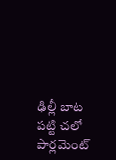ఢిల్లీ బాట పట్టి చలో పార్లమెంట్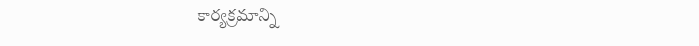కార్యక్రమాన్ని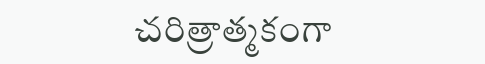చరిత్రాత్మకంగా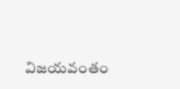విజయవంతం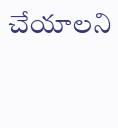చేయాలని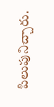పిలుపునిచ్చారు.